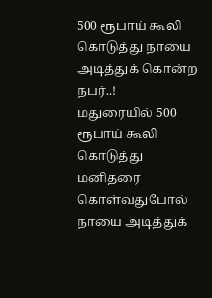500 ரூபாய் கூலி கொடுத்து நாயை அடித்துக் கொன்ற நபர்..!
மதுரையில் 500 ரூபாய் கூலி கொடுத்து மனிதரை கொள்வதுபோல் நாயை அடித்துக்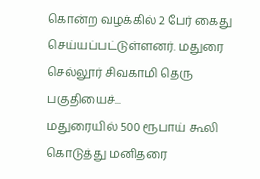கொன்ற வழக்கில் 2 பேர் கைது செய்யப்பட்டுள்ளனர். மதுரை செல்லூர் சிவகாமி தெரு பகுதியைச்...
மதுரையில் 500 ரூபாய் கூலி கொடுத்து மனிதரை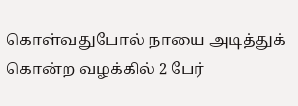கொள்வதுபோல் நாயை அடித்துக் கொன்ற வழக்கில் 2 பேர்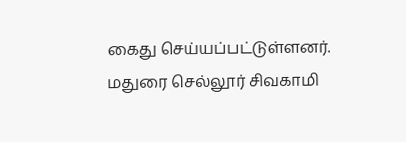கைது செய்யப்பட்டுள்ளனர். மதுரை செல்லூர் சிவகாமி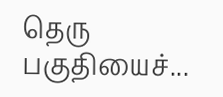தெரு பகுதியைச்...